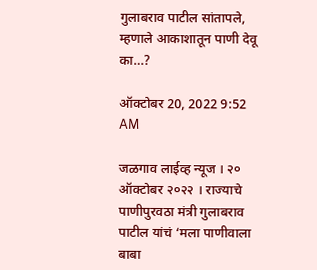गुलाबराव पाटील सांतापले, म्हणाले आकाशातून पाणी देवू का…?

ऑक्टोबर 20, 2022 9:52 AM

जळगाव लाईव्ह न्यूज । २० ऑक्टोबर २०२२ । राज्याचे पाणीपुरवठा मंत्री गुलाबराव पाटील यांचं ‘मला पाणीवाला बाबा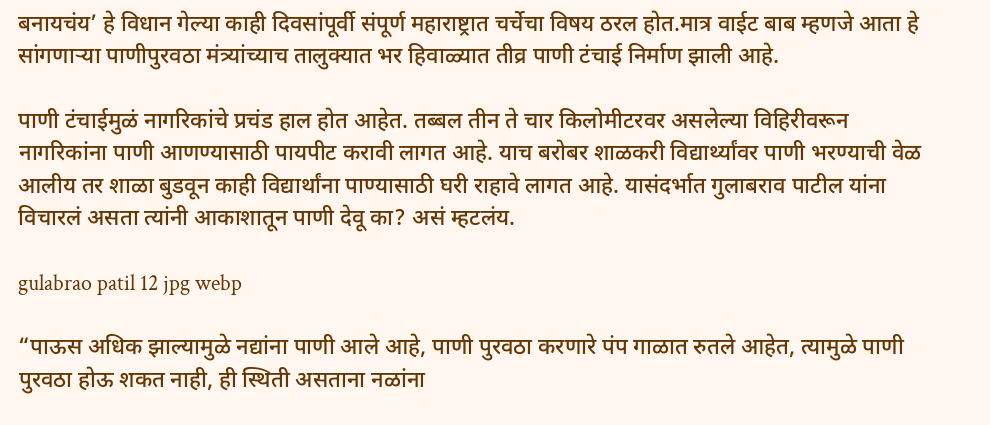बनायचंय’ हे विधान गेल्या काही दिवसांपूर्वी संपूर्ण महाराष्ट्रात चर्चेचा विषय ठरल होत.मात्र वाईट बाब म्हणजे आता हे सांगणाऱ्या पाणीपुरवठा मंत्र्यांच्याच तालुक्यात भर हिवाळ्यात तीव्र पाणी टंचाई निर्माण झाली आहे.

पाणी टंचाईमुळं नागरिकांचे प्रचंड हाल होत आहेत. तब्बल तीन ते चार किलोमीटरवर असलेल्या विहिरीवरून नागरिकांना पाणी आणण्यासाठी पायपीट करावी लागत आहे. याच बरोबर शाळकरी विद्यार्थ्यांवर पाणी भरण्याची वेळ आलीय तर शाळा बुडवून काही विद्यार्थांना पाण्यासाठी घरी राहावे लागत आहे. यासंदर्भात गुलाबराव पाटील यांना विचारलं असता त्यांनी आकाशातून पाणी देवू का? असं म्हटलंय.

gulabrao patil 12 jpg webp

“पाऊस अधिक झाल्यामुळे नद्यांना पाणी आले आहे, पाणी पुरवठा करणारे पंप गाळात रुतले आहेत, त्यामुळे पाणी पुरवठा होऊ शकत नाही, ही स्थिती असताना नळांना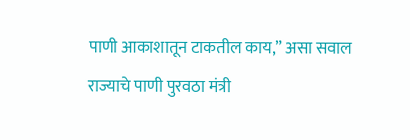पाणी आकाशातून टाकतील काय,” असा सवाल राज्याचे पाणी पुरवठा मंत्री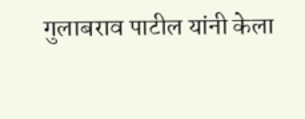गुलाबराव पाटील यांनी केला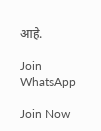आहे.

Join WhatsApp

Join Now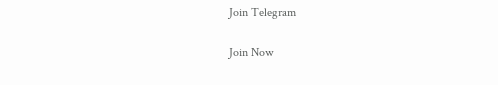Join Telegram

Join Now